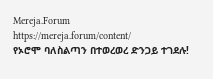Mereja.Forum
https://mereja.forum/content/
የኦሮሞ ባለስልጣን በተወረወረ ድንጋይ ተገደሉ!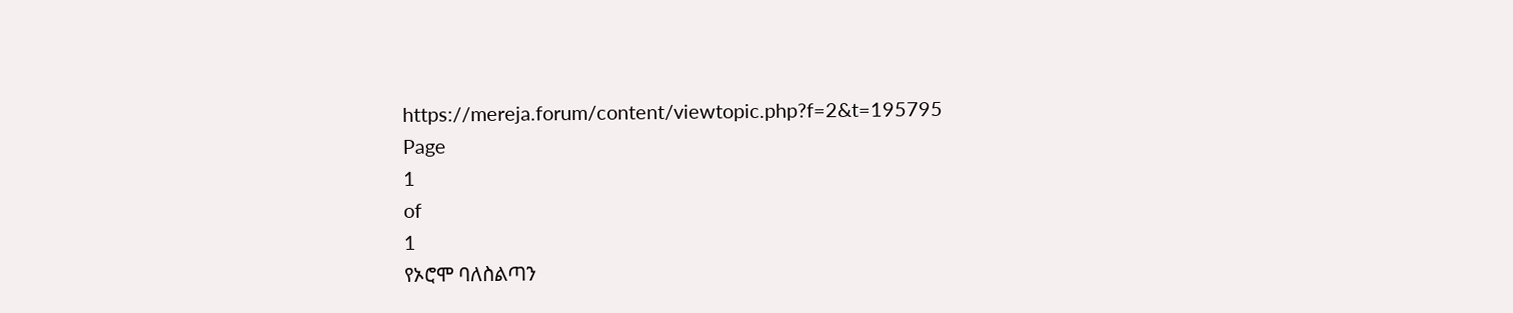https://mereja.forum/content/viewtopic.php?f=2&t=195795
Page
1
of
1
የኦሮሞ ባለስልጣን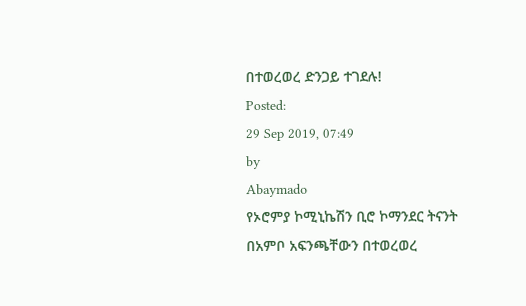በተወረወረ ድንጋይ ተገደሉ!
Posted:
29 Sep 2019, 07:49
by
Abaymado
የኦሮምያ ኮሚኒኬሽን ቢሮ ኮማንደር ትናንት በአምቦ አፍንጫቸውን በተወረወረ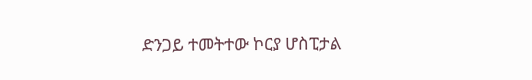ድንጋይ ተመትተው ኮርያ ሆስፒታል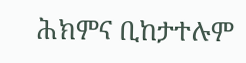ሕክምና ቢከታተሉም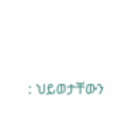: ህይወታቸውን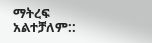ማትረፍ አልተቻለም::